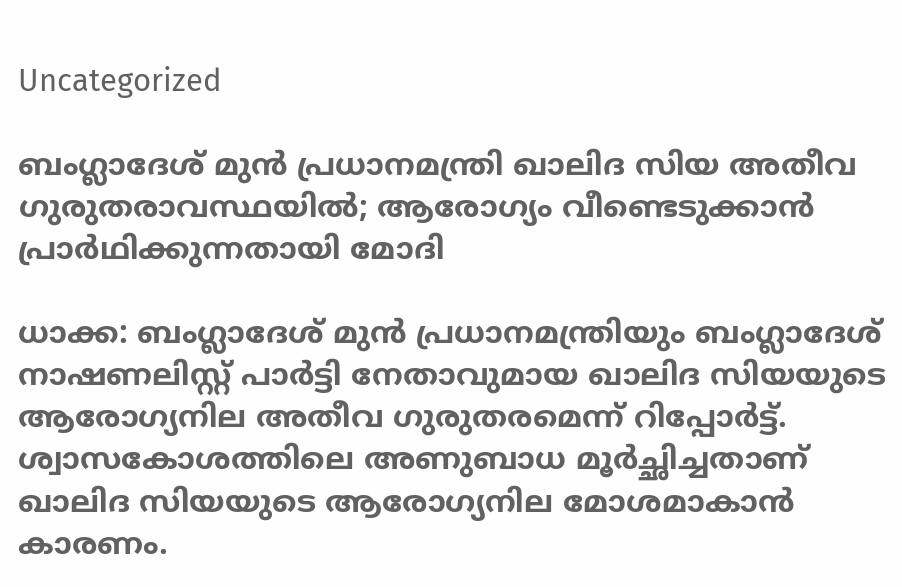Uncategorized

ബംഗ്ലാദേശ് മുൻ പ്രധാനമന്ത്രി ഖാലിദ സിയ അതീവ ഗുരുതരാവസ്ഥയിൽ; ആരോഗ്യം വീണ്ടെടുക്കാൻ പ്രാർഥിക്കുന്നതായി മോദി

ധാക്ക: ബംഗ്ലാദേശ് മുൻ പ്രധാനമന്ത്രിയും ബംഗ്ലാദേശ് നാഷണലിസ്റ്റ് പാർട്ടി നേതാവുമായ ഖാലിദ സിയയുടെ ആരോഗ്യനില അതീവ ഗുരുതരമെന്ന് റിപ്പോർട്ട്. ശ്വാസകോശത്തിലെ അണുബാധ മൂർച്ഛിച്ചതാണ് ഖാലിദ സിയയുടെ ആരോഗ്യനില മോശമാകാൻ കാരണം.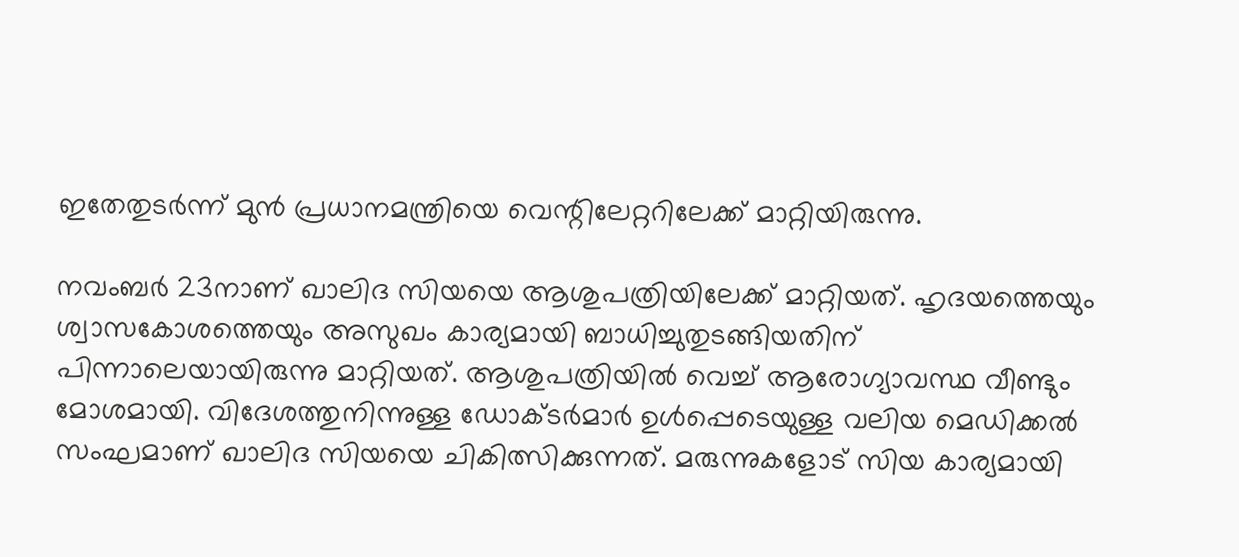ഇതേതുടർന്ന് മുൻ പ്രധാനമന്ത്രിയെ വെന്റിലേറ്ററിലേക്ക് മാറ്റിയിരുന്നു.

നവംബർ 23നാണ് ഖാലിദ സിയയെ ആശുപത്രിയിലേക്ക് മാറ്റിയത്. ഹൃദയത്തെയും ശ്വാസകോശത്തെയും അസുഖം കാര്യമായി ബാധിച്ചുതുടങ്ങിയതിന് പിന്നാലെയായിരുന്നു മാറ്റിയത്. ആശുപത്രിയിൽ വെച്ച് ആരോഗ്യാവസ്ഥ വീണ്ടും മോശമായി. വിദേശത്തുനിന്നുള്ള ഡോക്ടർമാർ ഉൾപ്പെടെയുള്ള വലിയ മെഡിക്കൽ സംഘമാണ് ഖാലിദ സിയയെ ചികിത്സിക്കുന്നത്. മരുന്നുകളോട് സിയ കാര്യമായി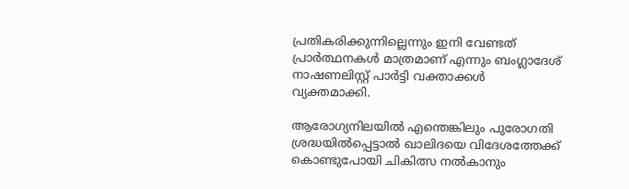പ്രതികരിക്കുന്നില്ലെന്നും ഇനി വേണ്ടത് പ്രാർത്ഥനകൾ മാത്രമാണ് എന്നും ബംഗ്ലാദേശ് നാഷണലിസ്റ്റ് പാർട്ടി വക്താക്കൾ വ്യക്തമാക്കി.

ആരോഗ്യനിലയിൽ എന്തെങ്കിലും പുരോഗതി ശ്രദ്ധയിൽപ്പെട്ടാൽ ഖാലിദയെ വിദേശത്തേക്ക് കൊണ്ടുപോയി ചികിത്സ നൽകാനും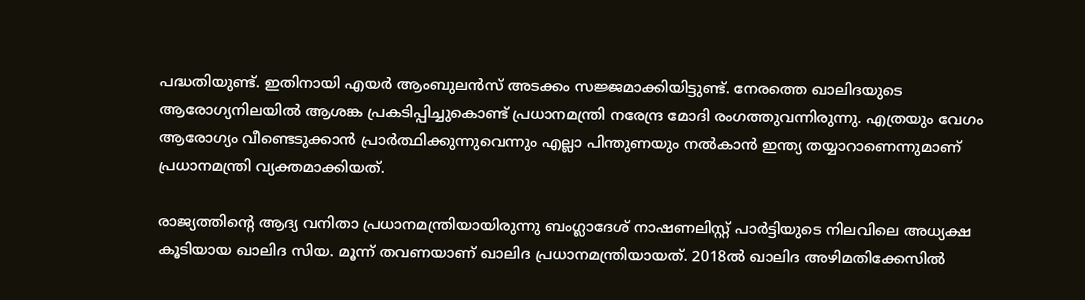പദ്ധതിയുണ്ട്. ഇതിനായി എയർ ആംബുലൻസ് അടക്കം സജ്ജമാക്കിയിട്ടുണ്ട്. നേരത്തെ ഖാലിദയുടെ ആരോഗ്യനിലയിൽ ആശങ്ക പ്രകടിപ്പിച്ചുകൊണ്ട് പ്രധാനമന്ത്രി നരേന്ദ്ര മോദി രംഗത്തുവന്നിരുന്നു. എത്രയും വേഗം ആരോഗ്യം വീണ്ടെടുക്കാൻ പ്രാർത്ഥിക്കുന്നുവെന്നും എല്ലാ പിന്തുണയും നൽകാൻ ഇന്ത്യ തയ്യാറാണെന്നുമാണ് പ്രധാനമന്ത്രി വ്യക്തമാക്കിയത്.

രാജ്യത്തിന്റെ ആദ്യ വനിതാ പ്രധാനമന്ത്രിയായിരുന്നു ബംഗ്ലാദേശ് നാഷണലിസ്റ്റ് പാർട്ടിയുടെ നിലവിലെ അധ്യക്ഷ കൂടിയായ ഖാലിദ സിയ. മൂന്ന് തവണയാണ് ഖാലിദ പ്രധാനമന്ത്രിയായത്. 2018ൽ ഖാലിദ അഴിമതിക്കേസിൽ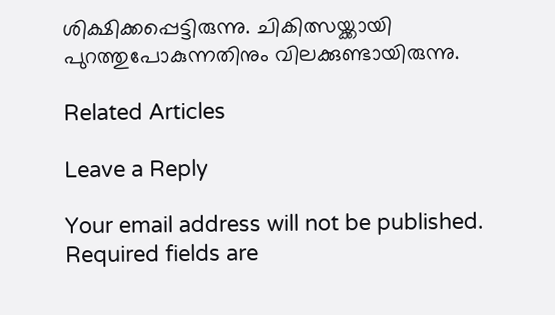ശിക്ഷിക്കപ്പെട്ടിരുന്നു. ചികിത്സയ്ക്കായി പുറത്തുപോകുന്നതിനും വിലക്കുണ്ടായിരുന്നു.

Related Articles

Leave a Reply

Your email address will not be published. Required fields are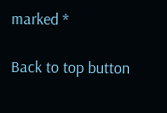marked *

Back to top button